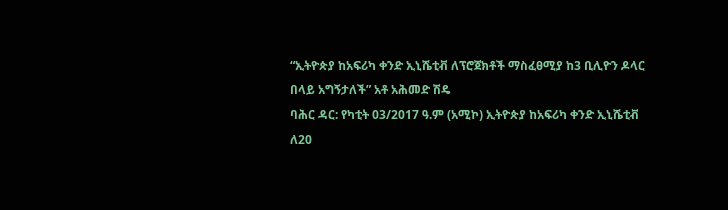“ኢትዮጵያ ከአፍሪካ ቀንድ ኢኒሼቲቭ ለፕሮጀክቶች ማስፈፀሚያ ከ3 ቢሊዮን ዶላር በላይ አግኝታለች” አቶ አሕመድ ሽዴ
ባሕር ዳር: የካቲት 03/2017 ዓ.ም (አሚኮ) ኢትዮጵያ ከአፍሪካ ቀንድ ኢኒሼቲቭ ለ20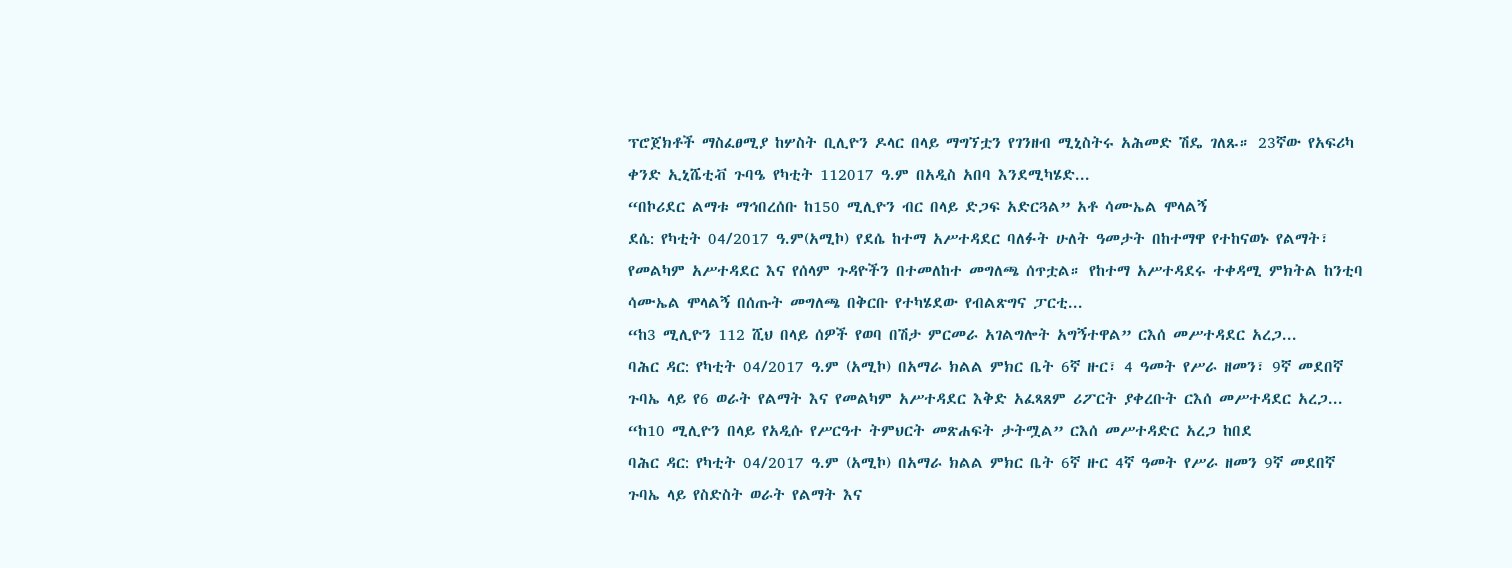ፕሮጀክቶች ማስፈፀሚያ ከሦስት ቢሊዮን ዶላር በላይ ማግኘቷን የገንዘብ ሚኒስትሩ አሕመድ ሽዴ ገለጹ። 23ኛው የአፍሪካ ቀንድ ኢኒሼቲቭ ጉባዔ የካቲት 112017 ዓ.ም በአዲስ አበባ እንደሚካሄድ...
“በኮሪደር ልማቱ ማኅበረሰቡ ከ150 ሚሊዮን ብር በላይ ድጋፍ አድርጓል” አቶ ሳሙኤል ሞላልኝ
ደሴ: የካቲት 04/2017 ዓ.ም(አሚኮ) የደሴ ከተማ አሥተዳደር ባለፉት ሁለት ዓመታት በከተማዋ የተከናወኑ የልማት፣ የመልካም አሥተዳደር እና የሰላም ጉዳዮችን በተመለከተ መግለጫ ሰጥቷል። የከተማ አሥተዳደሩ ተቀዳሚ ምክትል ከንቲባ ሳሙኤል ሞላልኝ በሰጡት መግለጫ በቅርቡ የተካሄደው የብልጽግና ፓርቲ...
“ከ3 ሚሊዮን 112 ሺህ በላይ ሰዎች የወባ በሽታ ምርመራ አገልግሎት አግኝተዋል” ርእሰ መሥተዳደር አረጋ...
ባሕር ዳር: የካቲት 04/2017 ዓ.ም (አሚኮ) በአማራ ክልል ምክር ቤት 6ኛ ዙር፣ 4 ዓመት የሥራ ዘመን፣ 9ኛ መደበኛ ጉባኤ ላይ የ6 ወራት የልማት እና የመልካም አሥተዳደር እቅድ አፈጻጸም ሪፖርት ያቀረቡት ርእሰ መሥተዳደር አረጋ...
“ከ10 ሚሊዮን በላይ የአዲሱ የሥርዓተ ትምህርት መጽሐፍት ታትሟል” ርእሰ መሥተዳድር አረጋ ከበደ
ባሕር ዳር: የካቲት 04/2017 ዓ.ም (አሚኮ) በአማራ ክልል ምክር ቤት 6ኛ ዙር 4ኛ ዓመት የሥራ ዘመን 9ኛ መደበኛ ጉባኤ ላይ የስድስት ወራት የልማት እና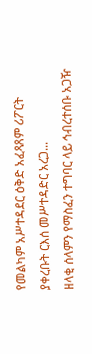የመልካም አሥተዳደር ዕቅድ አፈጻጸም ሪፖርት ያቀረቡት ርእሰ መሥተዳድር አረጋ...
ዘላቂ ሰላምን የማስፈን ተግባር ላይ ኅብረተሰቡ አጋዥ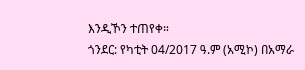እንዲኾን ተጠየቀ።
ጎንደር: የካቲት 04/2017 ዓ.ም (አሚኮ) በአማራ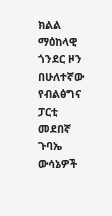ክልል ማዕከላዊ ጎንደር ዞን በሁለተኛው የብልፅግና ፓርቲ መደበኛ ጉባኤ ውሳኔዎች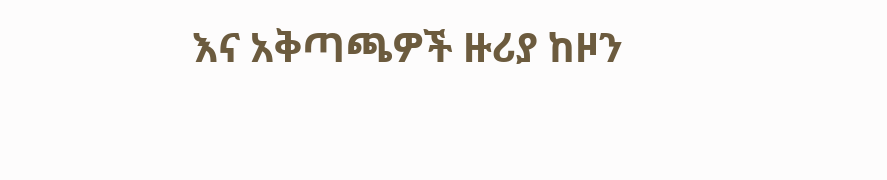እና አቅጣጫዎች ዙሪያ ከዞን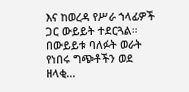እና ከወረዳ የሥራ ኀላፊዎች ጋር ውይይት ተደርጓል። በውይይቱ ባለፉት ወራት የነበሩ ግጭቶችን ወደ ዘላቂ...